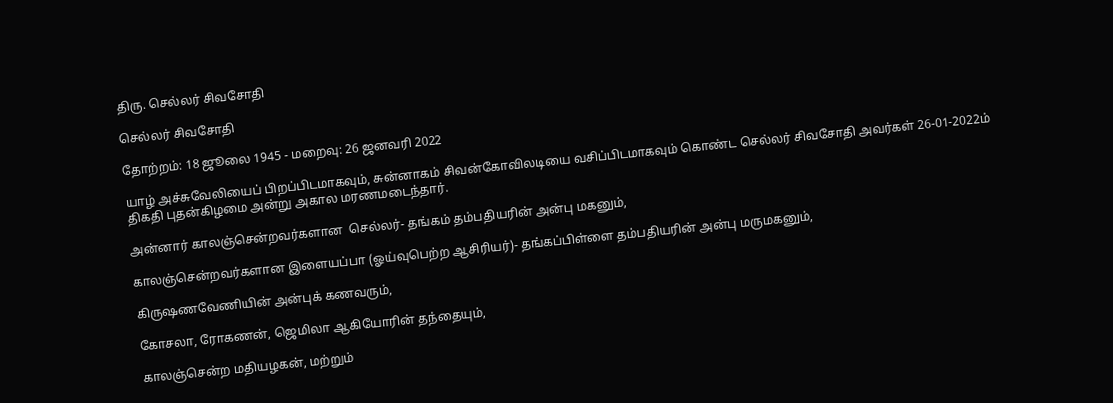திரு. செல்லர் சிவசோதி

செல்லர் சிவசோதி

தோற்றம்: 18 ஜூலை 1945 - மறைவு: 26 ஜனவரி 2022

யாழ் அச்சுவேலியைப் பிறப்பிடமாகவும், சுன்னாகம் சிவன்கோவிலடியை வசிப்பிடமாகவும் கொண்ட செல்லர் சிவசோதி அவர்கள் 26-01-2022ம் திகதி புதன்கிழமை அன்று அகால மரணமடைந்தார்.

அன்னார் காலஞ்சென்றவர்களான  செல்லர்- தங்கம் தம்பதியரின் அன்பு மகனும்,

காலஞ்சென்றவர்களான இளையப்பா (ஓய்வுபெற்ற ஆசிரியர்)- தங்கப்பிள்ளை தம்பதியரின் அன்பு மருமகனும்,

கிருஷணவேணியின் அன்புக் கணவரும்,

கோசலா, ரோகணன், ஜெமிலா ஆகியோரின் தந்தையும்,

காலஞ்சென்ற மதியழகன், மற்றும்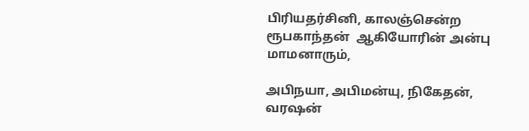பிரியதர்சினி, காலஞ்சென்ற ரூபகாந்தன்  ஆகியோரின் அன்பு மாமனாரும்,

அபிநயா, அபிமன்யு, நிகேதன், வரஷன்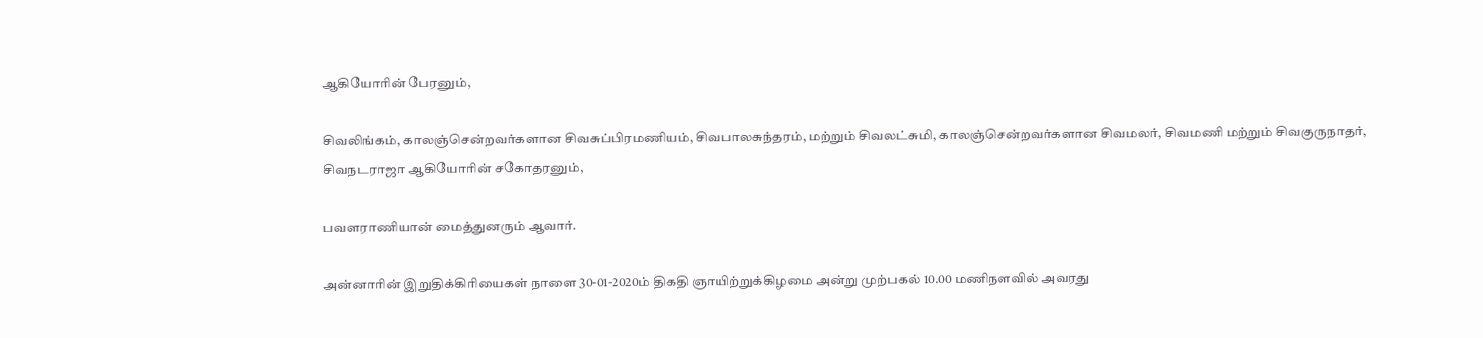ஆகியோரின் பேரனும்,

சிவலிங்கம், காலஞ்சென்றவர்களான சிவசுப்பிரமணியம், சிவபாலசுந்தரம், மற்றும் சிவலட்சுமி, காலஞ்சென்றவர்களான சிவமலர், சிவமணி மற்றும் சிவகுருநாதர், சிவநடராஜா ஆகியோரின் சகோதரனும்,

பவளராணியான் மைத்துனரும் ஆவார்.

அன்னாரின் இறுதிக்கிரியைகள் நாளை 30-01-2020ம் திகதி ஞாயிற்றுக்கிழமை அன்று முற்பகல் 10.00 மணிநளவில் அவரது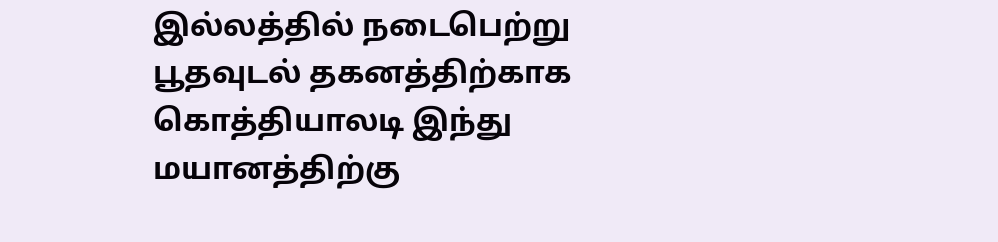இல்லத்தில் நடைபெற்று பூதவுடல் தகனத்திற்காக கொத்தியாலடி இந்து மயானத்திற்கு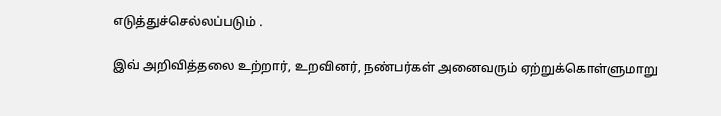எடுத்துச்செல்லப்படும் .

இவ் அறிவித்தலை உற்றார், உறவினர், நண்பர்கள் அனைவரும் ஏற்றுக்கொள்ளுமாறு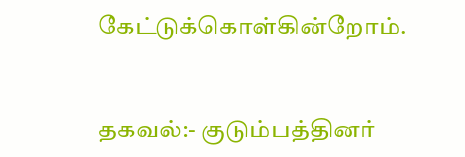கேட்டுக்கொள்கின்றோம்.


தகவல்:- குடும்பத்தினர்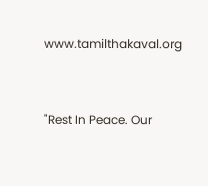www.tamilthakaval.org


"Rest In Peace. Our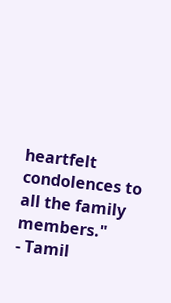heartfelt condolences to all the family members."
- Tamil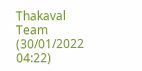Thakaval Team (30/01/2022 04:22)